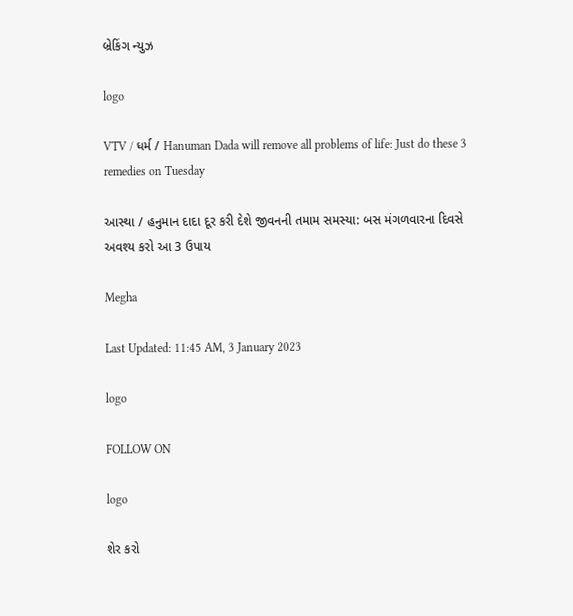બ્રેકિંગ ન્યુઝ

logo

VTV / ધર્મ / Hanuman Dada will remove all problems of life: Just do these 3 remedies on Tuesday

આસ્થા / હનુમાન દાદા દૂર કરી દેશે જીવનની તમામ સમસ્યા: બસ મંગળવારના દિવસે અવશ્ય કરો આ 3 ઉપાય

Megha

Last Updated: 11:45 AM, 3 January 2023

logo

FOLLOW ON

logo

શેર કરો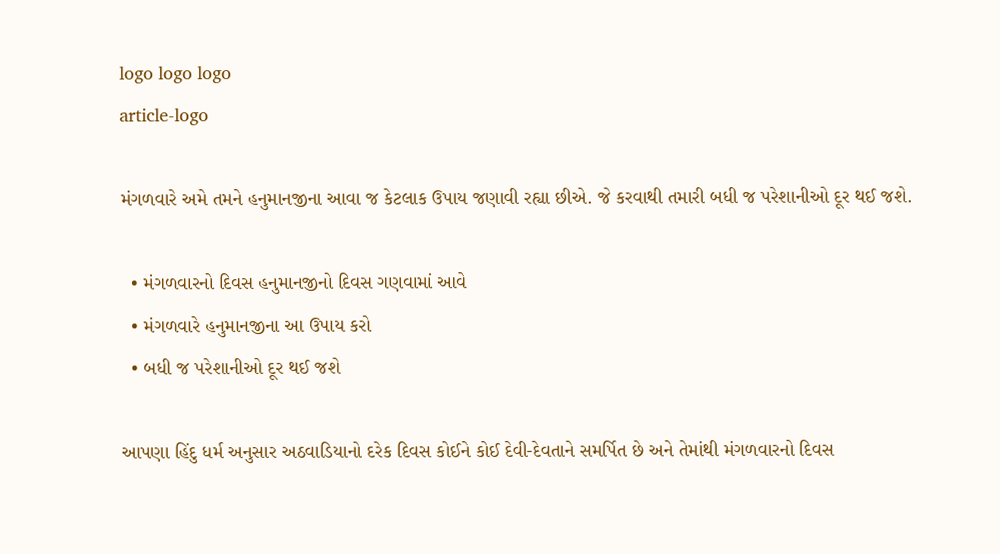logo logo logo
article-logo

મંગળવારે અમે તમને હનુમાનજીના આવા જ કેટલાક ઉપાય જણાવી રહ્યા છીએ. જે કરવાથી તમારી બધી જ પરેશાનીઓ દૂર થઈ જશે.

  • મંગળવારનો દિવસ હનુમાનજીનો દિવસ ગણવામાં આવે
  • મંગળવારે હનુમાનજીના આ ઉપાય કરો
  • બધી જ પરેશાનીઓ દૂર થઈ જશે

આપણા હિંદુ ધર્મ અનુસાર અઠવાડિયાનો દરેક દિવસ કોઈને કોઈ દેવી-દેવતાને સમર્પિત છે અને તેમાંથી મંગળવારનો દિવસ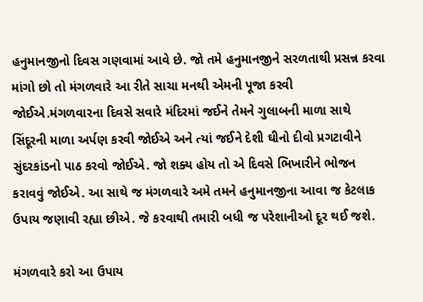હનુમાનજીનો દિવસ ગણવામાં આવે છે. જો તમે હનુમાનજીને સરળતાથી પ્રસન્ન કરવા માંગો છો તો મંગળવારે આ રીતે સાચા મનથી એમની પૂજા કરવી જોઈએ.મંગળવારના દિવસે સવારે મંદિરમાં જઈને તેમને ગુલાબની માળા સાથે સિંદૂરની માળા અર્પણ કરવી જોઈએ અને ત્યાં જઈને દેશી ઘીનો દીવો પ્રગટાવીને સુંદરકાંડનો પાઠ કરવો જોઈએ. જો શક્ય હોય તો એ દિવસે ભિખારીને ભોજન કરાવવું જોઈએ. આ સાથે જ મંગળવારે અમે તમને હનુમાનજીના આવા જ કેટલાક ઉપાય જણાવી રહ્યા છીએ. જે કરવાથી તમારી બધી જ પરેશાનીઓ દૂર થઈ જશે.

મંગળવારે કરો આ ઉપાય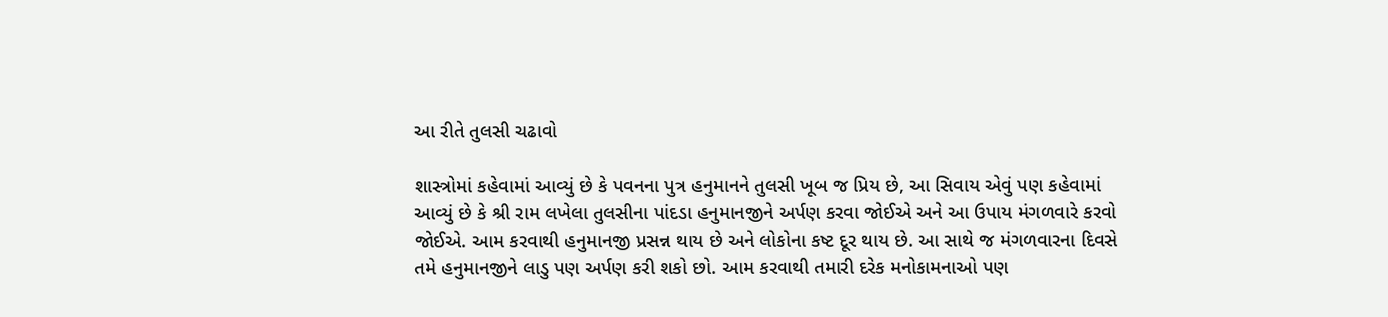આ રીતે તુલસી ચઢાવો

શાસ્ત્રોમાં કહેવામાં આવ્યું છે કે પવનના પુત્ર હનુમાનને તુલસી ખૂબ જ પ્રિય છે, આ સિવાય એવું પણ કહેવામાં આવ્યું છે કે શ્રી રામ લખેલા તુલસીના પાંદડા હનુમાનજીને અર્પણ કરવા જોઈએ અને આ ઉપાય મંગળવારે કરવો જોઈએ. આમ કરવાથી હનુમાનજી પ્રસન્ન થાય છે અને લોકોના કષ્ટ દૂર થાય છે. આ સાથે જ મંગળવારના દિવસે તમે હનુમાનજીને લાડુ પણ અર્પણ કરી શકો છો. આમ કરવાથી તમારી દરેક મનોકામનાઓ પણ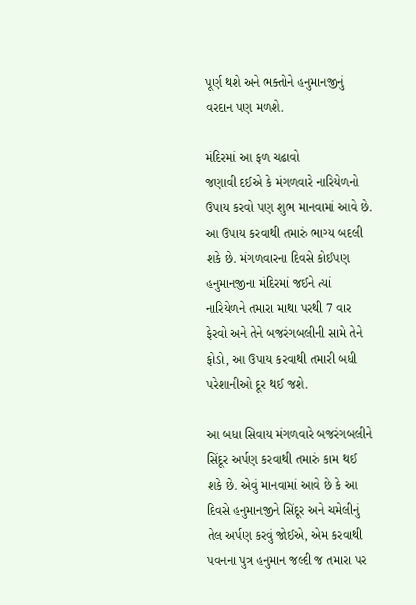પૂર્ણ થશે અને ભક્તોને હનુમાનજીનું વરદાન પણ મળશે.

મંદિરમાં આ ફળ ચઢાવો
જણાવી દઈએ કે મંગળવારે નારિયેળનો ઉપાય કરવો પણ શુભ માનવામાં આવે છે. આ ઉપાય કરવાથી તમારું ભાગ્ય બદલી શકે છે. મંગળવારના દિવસે કોઈપણ હનુમાનજીના મંદિરમાં જઈને ત્યાં નારિયેળને તમારા માથા પરથી 7 વાર ફેરવો અને તેને બજરંગબલીની સામે તેને ફોડો, આ ઉપાય કરવાથી તમારી બધી પરેશાનીઓ દૂર થઈ જશે.

આ બધા સિવાય મંગળવારે બજરંગબલીને સિંદૂર અર્પણ કરવાથી તમારું કામ થઈ શકે છે. એવું માનવામાં આવે છે કે આ દિવસે હનુમાનજીને સિંદૂર અને ચમેલીનું તેલ અર્પણ કરવું જોઈએ, એમ કરવાથી પવનના પુત્ર હનુમાન જલ્દી જ તમારા પર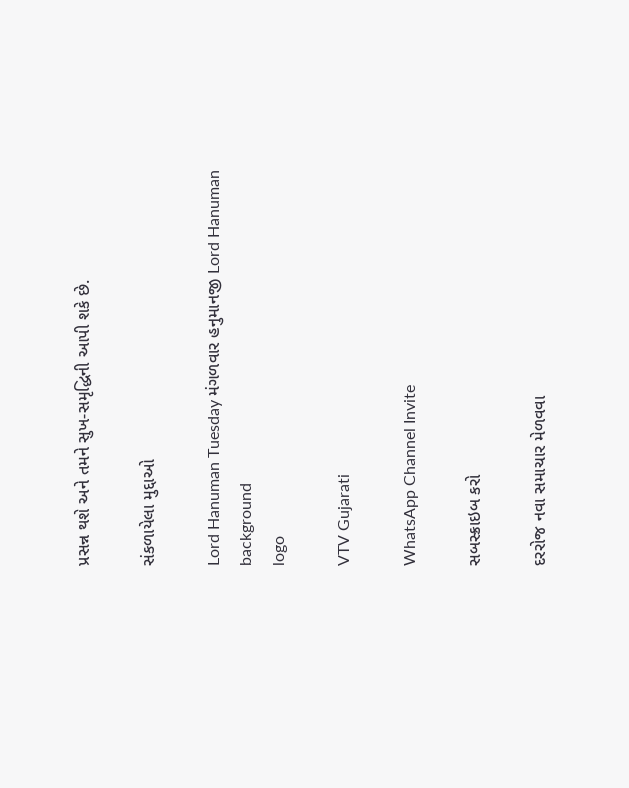પ્રસન્ન થશે અને તમને સુખ-સમૃદ્ધિની આપી શકે છે.

સંકળાયેલા મુદ્દાઓ

Lord Hanuman Tuesday મંગળવાર હનુમાનજી Lord Hanuman
background
logo

VTV Gujarati

WhatsApp Channel Invite

સબસ્ક્રાઇબ કરો

દરરોજ નવા સમાચાર મેળવવા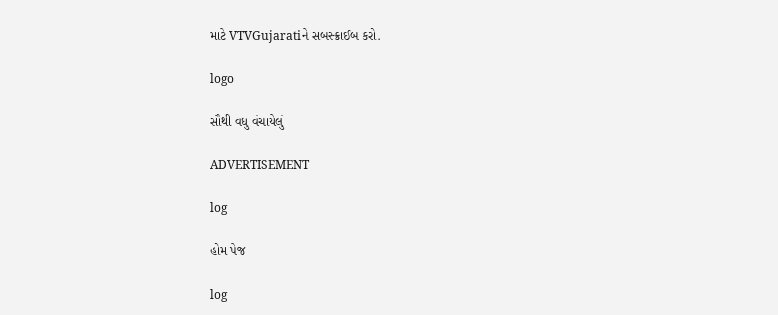માટે VTVGujaratiને સબસ્ક્રાઈબ કરો.

logo

સૌથી વધુ વંચાયેલું

ADVERTISEMENT

log

હોમ પેજ

log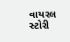વાયરલ સ્ટોરી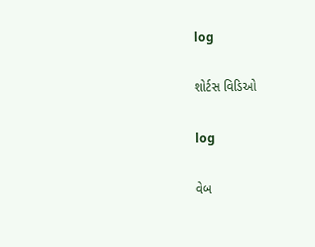log

શોર્ટસ વિડિઓ

log

વેબ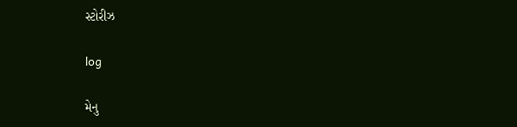સ્ટોરીઝ

log

મેનુ